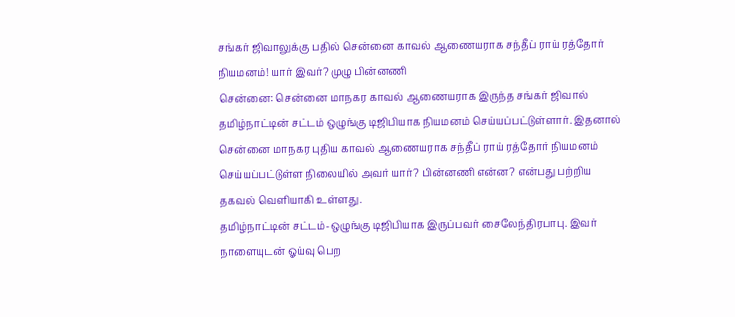சங்கர் ஜிவாலுக்கு பதில் சென்னை காவல் ஆணையராக சந்தீப் ராய் ரத்தோர் நியமனம்! யார் இவர்? முழு பின்னணி
சென்னை: சென்னை மாநகர காவல் ஆணையராக இருந்த சங்கர் ஜிவால் தமிழ்நாட்டின் சட்டம் ஒழுங்கு டிஜிபியாக நியமனம் செய்யப்பட்டுள்ளார். இதனால் சென்னை மாநகர புதிய காவல் ஆணையராக சந்தீப் ராய் ரத்தோர் நியமனம் செய்யப்பட்டுள்ள நிலையில் அவர் யார்? பின்னணி என்ன? என்பது பற்றிய தகவல் வெளியாகி உள்ளது.
தமிழ்நாட்டின் சட்டம்-ஒழுங்கு டிஜிபியாக இருப்பவர் சைலேந்திரபாபு. இவர் நாளையுடன் ஓய்வு பெற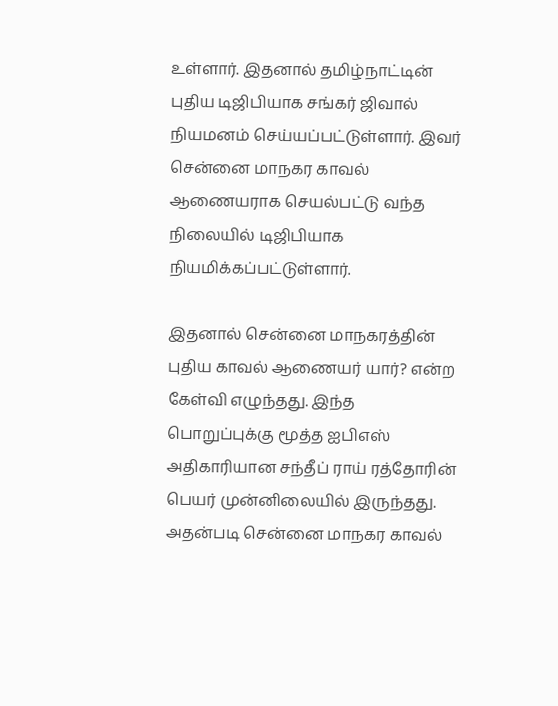உள்ளார். இதனால் தமிழ்நாட்டின் புதிய டிஜிபியாக சங்கர் ஜிவால் நியமனம் செய்யப்பட்டுள்ளார். இவர் சென்னை மாநகர காவல் ஆணையராக செயல்பட்டு வந்த நிலையில் டிஜிபியாக நியமிக்கப்பட்டுள்ளார்.

இதனால் சென்னை மாநகரத்தின் புதிய காவல் ஆணையர் யார்? என்ற கேள்வி எழுந்தது. இந்த பொறுப்புக்கு மூத்த ஐபிஎஸ் அதிகாரியான சந்தீப் ராய் ரத்தோரின் பெயர் முன்னிலையில் இருந்தது. அதன்படி சென்னை மாநகர காவல்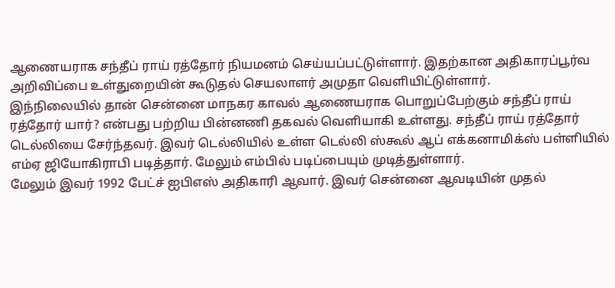ஆணையராக சந்தீப் ராய் ரத்தோர் நியமனம் செய்யப்பட்டுள்ளார். இதற்கான அதிகாரப்பூர்வ அறிவிப்பை உள்துறையின் கூடுதல் செயலாளர் அமுதா வெளியிட்டுள்ளார்.
இந்நிலையில் தான் சென்னை மாநகர காவல் ஆணையராக பொறுப்பேற்கும் சந்தீப் ராய் ரத்தோர் யார்? என்பது பற்றிய பின்னணி தகவல் வெளியாகி உள்ளது. சந்தீப் ராய் ரத்தோர் டெல்லியை சேர்ந்தவர். இவர் டெல்லியில் உள்ள டெல்லி ஸ்கூல் ஆப் எக்கனாமிக்ஸ் பள்ளியில் எம்ஏ ஜியோகிராபி படித்தார். மேலும் எம்பில் படிப்பையும் முடித்துள்ளார்.
மேலும் இவர் 1992 பேட்ச் ஐபிஎஸ் அதிகாரி ஆவார். இவர் சென்னை ஆவடியின் முதல்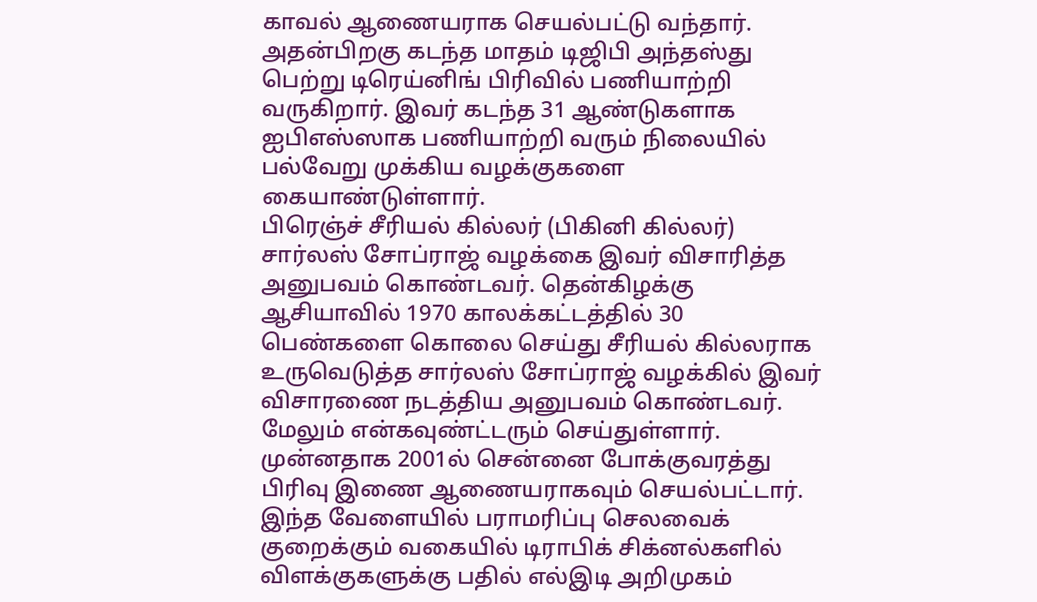காவல் ஆணையராக செயல்பட்டு வந்தார். அதன்பிறகு கடந்த மாதம் டிஜிபி அந்தஸ்து பெற்று டிரெய்னிங் பிரிவில் பணியாற்றி வருகிறார். இவர் கடந்த 31 ஆண்டுகளாக ஐபிஎஸ்ஸாக பணியாற்றி வரும் நிலையில் பல்வேறு முக்கிய வழக்குகளை கையாண்டுள்ளார்.
பிரெஞ்ச் சீரியல் கில்லர் (பிகினி கில்லர்) சார்லஸ் சோப்ராஜ் வழக்கை இவர் விசாரித்த அனுபவம் கொண்டவர். தென்கிழக்கு ஆசியாவில் 1970 காலக்கட்டத்தில் 30 பெண்களை கொலை செய்து சீரியல் கில்லராக உருவெடுத்த சார்லஸ் சோப்ராஜ் வழக்கில் இவர் விசாரணை நடத்திய அனுபவம் கொண்டவர். மேலும் என்கவுண்ட்டரும் செய்துள்ளார்.
முன்னதாக 2001ல் சென்னை போக்குவரத்து பிரிவு இணை ஆணையராகவும் செயல்பட்டார். இந்த வேளையில் பராமரிப்பு செலவைக் குறைக்கும் வகையில் டிராபிக் சிக்னல்களில் விளக்குகளுக்கு பதில் எல்இடி அறிமுகம்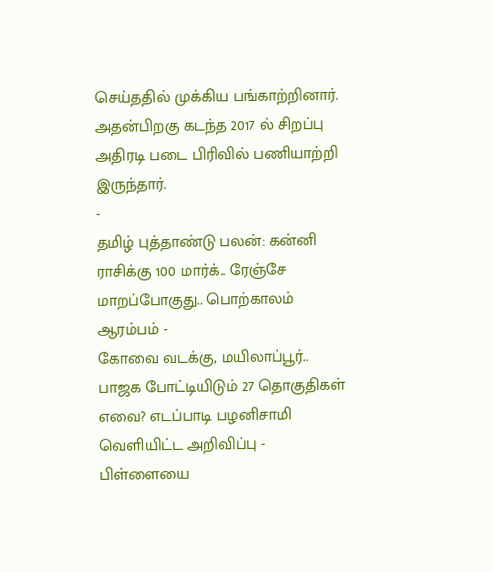செய்ததில் முக்கிய பங்காற்றினார். அதன்பிறகு கடந்த 2017 ல் சிறப்பு அதிரடி படை பிரிவில் பணியாற்றி இருந்தார்.
-
தமிழ் புத்தாண்டு பலன்: கன்னி ராசிக்கு 100 மார்க்.. ரேஞ்சே மாறப்போகுது.. பொற்காலம் ஆரம்பம் -
கோவை வடக்கு, மயிலாப்பூர்.. பாஜக போட்டியிடும் 27 தொகுதிகள் எவை? எடப்பாடி பழனிசாமி வெளியிட்ட அறிவிப்பு -
பிள்ளையை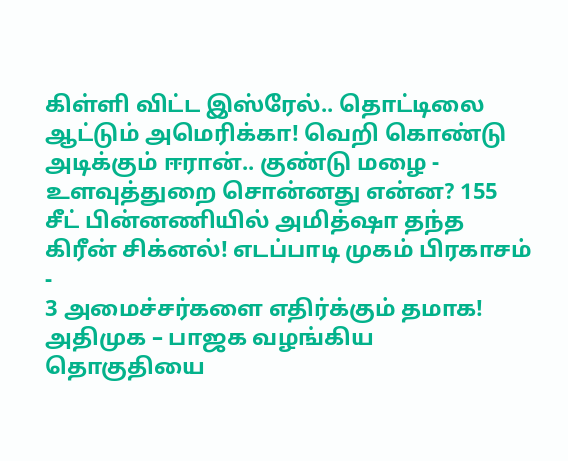கிள்ளி விட்ட இஸ்ரேல்.. தொட்டிலை ஆட்டும் அமெரிக்கா! வெறி கொண்டு அடிக்கும் ஈரான்.. குண்டு மழை -
உளவுத்துறை சொன்னது என்ன? 155 சீட் பின்னணியில் அமித்ஷா தந்த கிரீன் சிக்னல்! எடப்பாடி முகம் பிரகாசம் -
3 அமைச்சர்களை எதிர்க்கும் தமாக! அதிமுக – பாஜக வழங்கிய தொகுதியை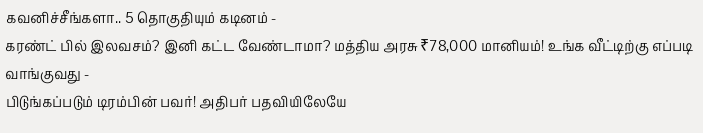கவனிச்சீங்களா.. 5 தொகுதியும் கடினம் -
கரண்ட் பில் இலவசம்? இனி கட்ட வேண்டாமா? மத்திய அரசு ₹78,000 மானியம்! உங்க வீட்டிற்கு எப்படி வாங்குவது -
பிடுங்கப்படும் டிரம்பின் பவர்! அதிபர் பதவியிலேயே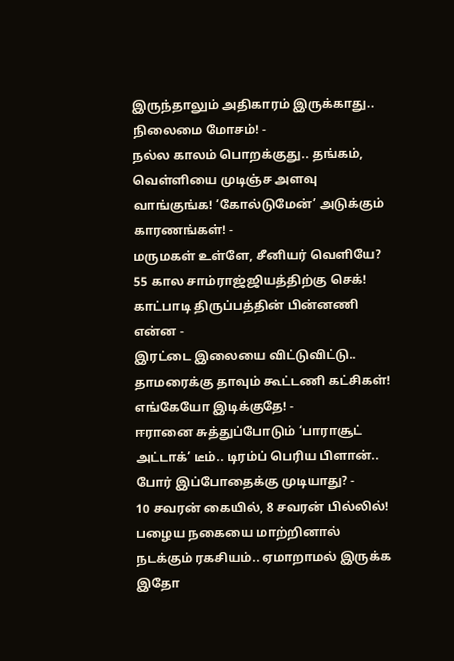இருந்தாலும் அதிகாரம் இருக்காது.. நிலைமை மோசம்! -
நல்ல காலம் பொறக்குது.. தங்கம், வெள்ளியை முடிஞ்ச அளவு வாங்குங்க! ‘கோல்டுமேன்’ அடுக்கும் காரணங்கள்! -
மருமகள் உள்ளே, சீனியர் வெளியே? 55 கால சாம்ராஜ்ஜியத்திற்கு செக்! காட்பாடி திருப்பத்தின் பின்னணி என்ன -
இரட்டை இலையை விட்டுவிட்டு.. தாமரைக்கு தாவும் கூட்டணி கட்சிகள்! எங்கேயோ இடிக்குதே! -
ஈரானை சுத்துப்போடும் ‘பாராசூட் அட்டாக்’ டீம்.. டிரம்ப் பெரிய பிளான்.. போர் இப்போதைக்கு முடியாது? -
10 சவரன் கையில், 8 சவரன் பில்லில்! பழைய நகையை மாற்றினால் நடக்கும் ரகசியம்.. ஏமாறாமல் இருக்க இதோ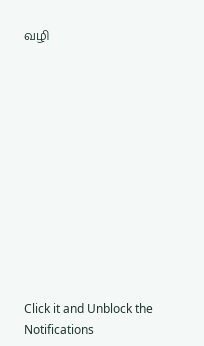வழி












Click it and Unblock the Notifications